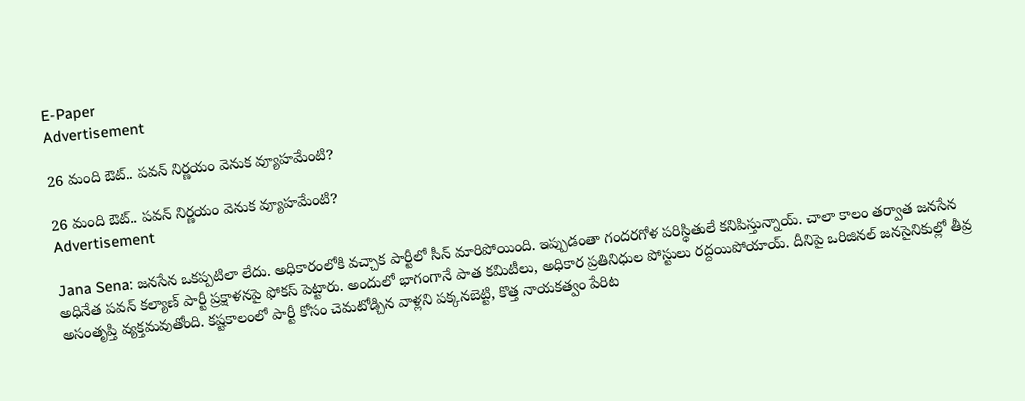E-Paper
Advertisement

26 మంది ఔట్.. పవన్ నిర్ణయం వెనుక వ్యూహమేంటి?

26 మంది ఔట్.. పవన్ నిర్ణయం వెనుక వ్యూహమేంటి?
Advertisement

Jana Sena: జనసేన ఒకప్పటిలా లేదు. అధికారంలోకి వచ్చాక పార్టీలో సీన్ మారిపోయింది. ఇప్పుడంతా గందరగోళ పరిస్థితులే కనిపిస్తున్నాయ్. చాలా కాలం తర్వాత జనసేన అధినేత పవన్ కల్యాణ్ పార్టీ ప్రక్షాళనపై ఫోకస్ పెట్టారు. అందులో భాగంగానే పాత కమిటీలు, అధికార ప్రతినిధుల పోస్టులు రద్దయిపోయాయ్. దీనిపై ఒరిజినల్ జనసైనికుల్లో తీవ్ర అసంతృప్తి వ్యక్తమవుతోంది. కష్టకాలంలో పార్టీ కోసం చెమటోడ్చిన వాళ్లని పక్కనబెట్టి, కొత్త నాయకత్వం పేరిట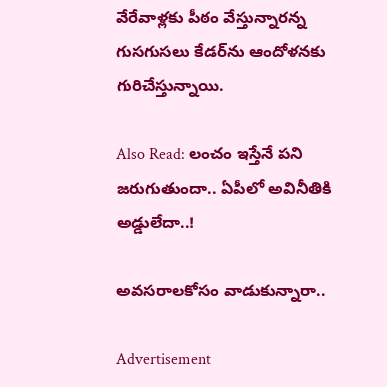వేరేవాళ్లకు పీఠం వేస్తున్నారన్న గుసగుసలు కేడర్‌ను ఆందోళనకు గురిచేస్తున్నాయి.

Also Read: లంచం ఇస్తేనే పని జరుగుతుందా.. ఏపీలో అవినీతికి అడ్డులేదా..!

అవసరాలకోసం వాడుకున్నారా..

Advertisement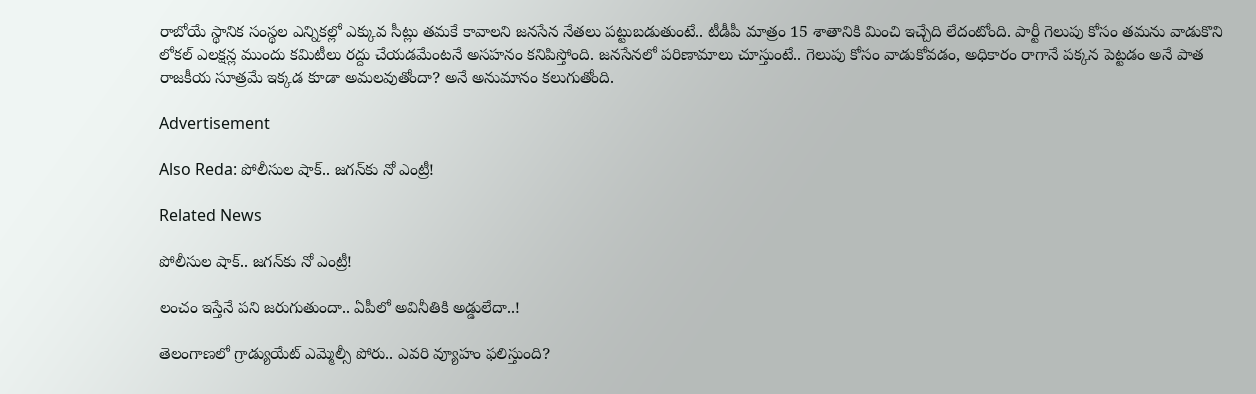రాబోయే స్థానిక సంస్థల ఎన్నికల్లో ఎక్కువ సీట్లు తమకే కావాలని జనసేన నేతలు పట్టుబడుతుంటే.. టీడీపీ మాత్రం 15 శాతానికి మించి ఇచ్చేది లేదంటోంది. పార్టీ గెలుపు కోసం తమను వాడుకొని లోకల్ ఎలక్షన్ల ముందు కమిటీలు రద్దు చేయడమేంటనే అసహనం కనిపిస్తోంది. జనసేనలో పరిణామాలు చూస్తుంటే.. గెలుపు కోసం వాడుకోవడం, అధికారం రాగానే పక్కన పెట్టడం అనే పాత రాజకీయ సూత్రమే ఇక్కడ కూడా అమలవుతోందా? అనే అనుమానం కలుగుతోంది.

Advertisement

Also Reda: పోలీసుల షాక్.. జగన్‌కు నో ఎంట్రీ!

Related News

పోలీసుల షాక్.. జగన్‌కు నో ఎంట్రీ!

లంచం ఇస్తేనే పని జరుగుతుందా.. ఏపీలో అవినీతికి అడ్డులేదా..!

తెలంగాణలో గ్రాడ్యుయేట్ ఎమ్మెల్సీ పోరు.. ఎవరి వ్యూహం ఫలిస్తుంది?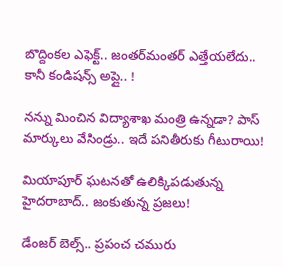బొద్దింక‌ల ఎఫెక్ట్‌.. జంత‌ర్‌మంత‌ర్ ఎత్తేయ‌లేదు.. కానీ కండిష‌న్స్ అప్లై.. !

నన్ను మించిన‌ విద్యాశాఖ మంత్రి ఉన్న‌డా? పాస్ మార్కులు వేసిండ్రు.. ఇదే ప‌నితీరుకు గీటురాయి!

మియాపూర్ ఘటనతో ఉలిక్కిపడుతున్న హైదరాబాద్.. జంకుతున్న ప్రజలు!

డేంజర్ బెల్స్.. ప్రపంచ చమురు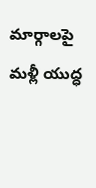మార్గాలపై మళ్లీ యుద్ధ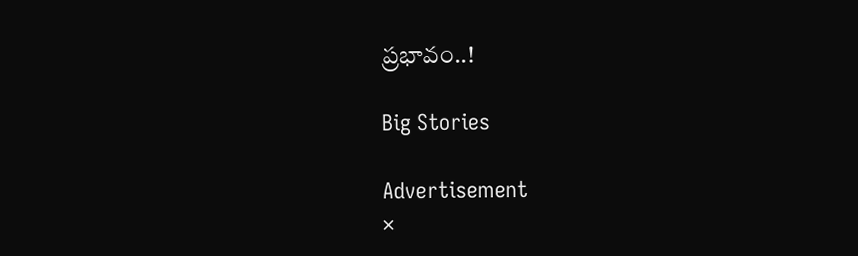ప్రభావం..!

Big Stories

Advertisement
×